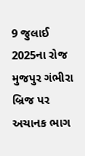9 જુલાઈ 2025ના રોજ મુજપુર ગંભીરા બ્રિજ પર અચાનક ભાગ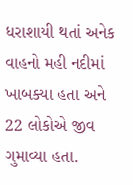ધરાશાયી થતાં અનેક વાહનો મહી નદીમાં ખાબક્યા હતા અને 22 લોકોએ જીવ ગુમાવ્યા હતા.